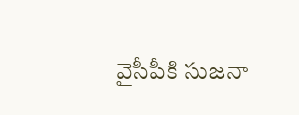వైసీపీకి సుజనా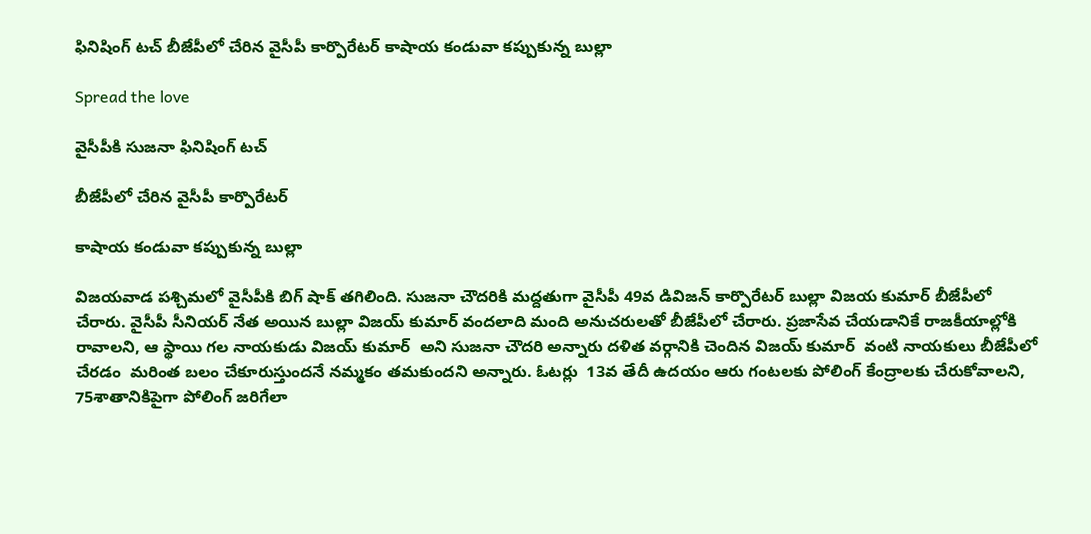ఫినిషింగ్ టచ్ బీజేపీలో చేరిన వైసీపీ కార్పొరేటర్ కాషాయ కండువా కప్పుకున్న బుల్లా

Spread the love

వైసీపీకి సుజనా ఫినిషింగ్ టచ్

బీజేపీలో చేరిన వైసీపీ కార్పొరేటర్

కాషాయ కండువా కప్పుకున్న బుల్లా

విజయవాడ పశ్చిమలో వైసీపీకి బిగ్ షాక్ తగిలింది. సుజనా చౌదరికి మద్దతుగా వైసీపీ 49వ డివిజన్ కార్పొరేటర్ బుల్లా విజయ కుమార్ బీజేపీలో చేరారు. వైసీపీ సీనియర్ నేత అయిన బుల్లా విజయ్ కుమార్ వందలాది మంది అనుచరులతో బీజేపీలో చేరారు. ప్రజాసేవ చేయడానికే రాజకీయాల్లోకి రావాలని, ఆ స్థాయి గల నాయకుడు విజయ్ కుమార్  అని సుజనా చౌదరి అన్నారు దళిత వర్గానికి చెందిన విజయ్ కుమార్  వంటి నాయకులు బీజేపీలో చేరడం  మరింత బలం చేకూరుస్తుందనే నమ్మకం తమకుందని అన్నారు. ఓటర్లు  13వ తేదీ ఉదయం ఆరు గంటలకు పోలింగ్ కేంద్రాలకు చేరుకోవాలని,  75శాతానికిపైగా పోలింగ్ జరిగేలా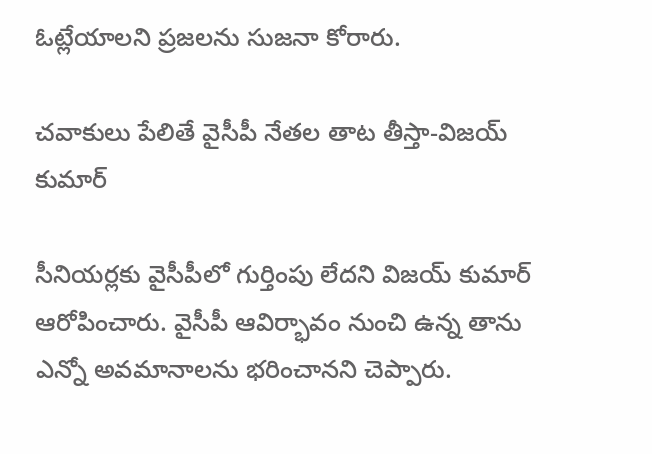ఓట్లేయాలని ప్రజలను సుజనా కోరారు.

చవాకులు పేలితే వైసీపీ నేతల తాట తీస్తా-విజయ్ కుమార్

సీనియర్లకు వైసీపీలో గుర్తింపు లేదని విజయ్ కుమార్  ఆరోపించారు. వైసీపీ ఆవిర్భావం నుంచి ఉన్న తాను ఎన్నో అవమానాలను భరించానని చెప్పారు.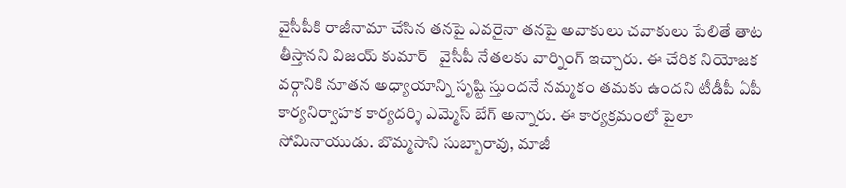వైసీపీకి రాజీనామా చేసిన తనపై ఎవరైనా తనపై అవాకులు చవాకులు పేలితే తాట తీస్తానని విజయ్ కుమార్   వైసీపీ నేతలకు వార్నింగ్ ఇచ్చారు. ఈ చేరిక నియోజక వర్గానికి నూతన అధ్యాయాన్ని సృష్టి స్తుందనే నమ్మకం తమకు ఉందని టీడీపీ ఏపీ కార్యనిర్వాహక కార్యదర్శి ఎమ్మెస్ బేగ్ అన్నారు. ఈ కార్యక్రమంలో పైలా సోమినాయుడు. బొమ్మసాని సుబ్బారావు, మాజీ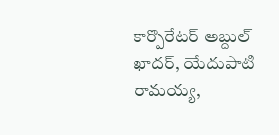కార్పొరేటర్ అబ్దుల్ ఖాదర్, యేదుపాటి రామయ్య,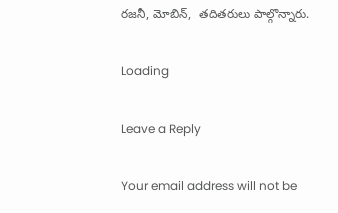రజనీ, మోబిన్,  తదితరులు పాల్గొన్నారు.

Loading

Leave a Reply

Your email address will not be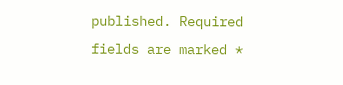published. Required fields are marked *